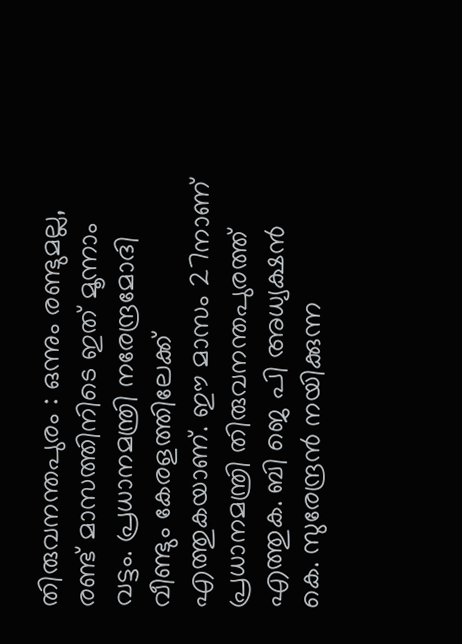തിരുവനന്തപുരം : ഒന്നും രണ്ടുമല്ല, രണ്ട് മാസത്തിനിടെ ഇത് മൂന്നാം വട്ടം. പ്രധാനമന്ത്രി നരേന്ദ്രമോദി വീണ്ടും കേരളത്തിലേക്ക് എത്തുകയാണ്. ഈ മാസം 27നാണ് പ്രധാനമന്ത്രി തിരുവനന്തപുരത്ത് എത്തുക. ബി ജെ പി അധ്യക്ഷൻ കെ. സുരേന്ദ്രൻ നയിക്കുന്ന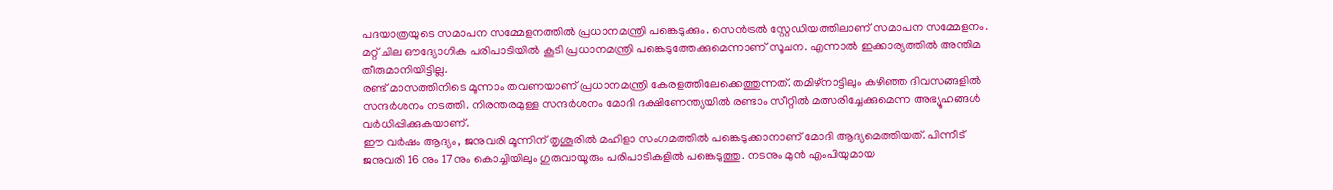പദയാത്രയുടെ സമാപന സമ്മേളനത്തിൽ പ്രധാനമന്ത്രി പങ്കെടുക്കും. സെൻട്രൽ സ്റ്റേഡിയത്തിലാണ് സമാപന സമ്മേളനം. മറ്റ് ചില ഔദ്യോഗിക പരിപാടിയിൽ കൂടി പ്രധാനമന്ത്രി പങ്കെടുത്തേക്കുമെന്നാണ് സൂചന. എന്നാൽ ഇക്കാര്യത്തിൽ അന്തിമ തീരുമാനിയിട്ടില്ല.
രണ്ട് മാസത്തിനിടെ മൂന്നാം തവണയാണ് പ്രധാനമന്ത്രി കേരളത്തിലേക്കെത്തുന്നത്. തമിഴ്നാട്ടിലും കഴിഞ്ഞ ദിവസങ്ങളിൽ സന്ദർശനം നടത്തി. നിരന്തരമുള്ള സന്ദർശനം മോദി ദക്ഷിണേന്ത്യയിൽ രണ്ടാം സീറ്റിൽ മത്സരിച്ചേക്കുമെന്ന അഭ്യൂഹങ്ങൾ വർധിപ്പിക്കുകയാണ്.
ഈ വർഷം ആദ്യം, ജനുവരി മൂന്നിന് തൃശൂരിൽ മഹിളാ സംഗമത്തിൽ പങ്കെടുക്കാനാണ് മോദി ആദ്യമെത്തിയത്. പിന്നീട് ജനുവരി 16 നും 17നും കൊച്ചിയിലും ഗുരുവായൂരും പരിപാടികളിൽ പങ്കെടുത്തു. നടനും മുൻ എംപിയുമായ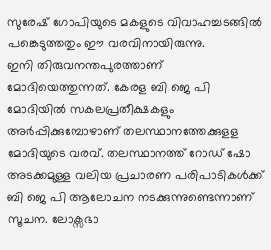സുരേഷ് ഗോപിയുടെ മകളുടെ വിവാഹച്ചടങ്ങിൽ പങ്കെടുത്തതും ഈ വരവിനായിരുന്നു.
ഇനി തിരുവനന്തപുരത്താണ് മോദിയെത്തുന്നത്. കേരള ബി ജെ പി മോദിയിൽ സകലപ്രതീക്ഷകളും അർപ്പിക്കുമ്പോഴാണ് തലസ്ഥാനത്തേക്കുളള മോദിയുടെ വരവ്. തലസ്ഥാനത്ത് റോഡ് ഷോ അടക്കമുള്ള വലിയ പ്രചാരണ പരിപാടികൾക്ക് ബി ജെ പി ആലോചന നടക്കുന്നുണ്ടെന്നാണ് സൂചന. ലോക്സഭാ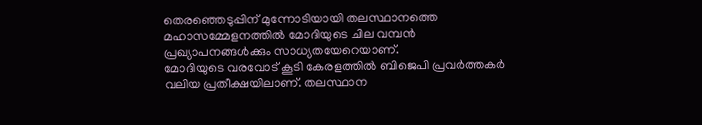തെരഞ്ഞെടുപ്പിന് മുന്നോടിയായി തലസ്ഥാനത്തെ മഹാസമ്മേളനത്തിൽ മോദിയുടെ ചില വമ്പൻ പ്രഖ്യാപനങ്ങൾക്കും സാധ്യതയേറെയാണ്.
മോദിയുടെ വരവോട് കൂടി കേരളത്തിൽ ബിജെപി പ്രവർത്തകർ വലിയ പ്രതീക്ഷയിലാണ്. തലസ്ഥാന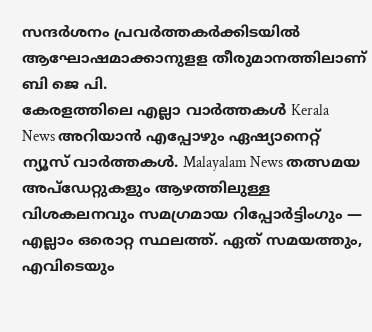സന്ദർശനം പ്രവർത്തകർക്കിടയിൽ ആഘോഷമാക്കാനുളള തീരുമാനത്തിലാണ് ബി ജെ പി.
കേരളത്തിലെ എല്ലാ വാർത്തകൾ Kerala News അറിയാൻ എപ്പോഴും ഏഷ്യാനെറ്റ് ന്യൂസ് വാർത്തകൾ. Malayalam News തത്സമയ അപ്ഡേറ്റുകളും ആഴത്തിലുള്ള വിശകലനവും സമഗ്രമായ റിപ്പോർട്ടിംഗും — എല്ലാം ഒരൊറ്റ സ്ഥലത്ത്. ഏത് സമയത്തും, എവിടെയും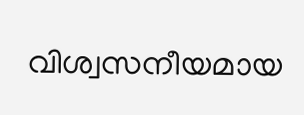വിശ്വസനീയമായ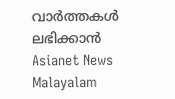വാർത്തകൾ ലഭിക്കാൻ Asianet News Malayalam